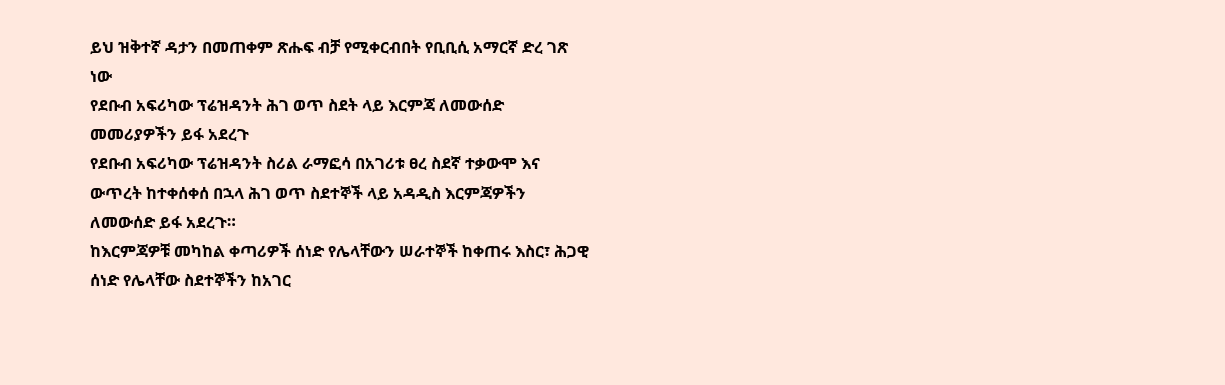ይህ ዝቅተኛ ዳታን በመጠቀም ጽሑፍ ብቻ የሚቀርብበት የቢቢሲ አማርኛ ድረ ገጽ ነው
የደቡብ አፍሪካው ፕሬዝዳንት ሕገ ወጥ ስደት ላይ እርምጃ ለመውሰድ መመሪያዎችን ይፋ አደረጉ
የደቡብ አፍሪካው ፕሬዝዳንት ስሪል ራማፎሳ በአገሪቱ ፀረ ስደኛ ተቃውሞ እና ውጥረት ከተቀሰቀሰ በኋላ ሕገ ወጥ ስደተኞች ላይ አዳዲስ እርምጃዎችን ለመውሰድ ይፋ አደረጉ።
ከእርምጃዎቹ መካከል ቀጣሪዎች ሰነድ የሌላቸውን ሠራተኞች ከቀጠሩ እስር፣ ሕጋዊ ሰነድ የሌላቸው ስደተኞችን ከአገር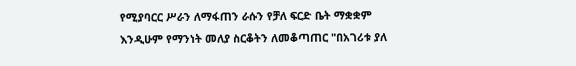የሚያባርር ሥራን ለማፋጠን ራሱን የቻለ ፍርድ ቤት ማቋቋም እንዲሁም የማንነት መለያ ስርቆትን ለመቆጣጠር "በአገሪቱ ያለ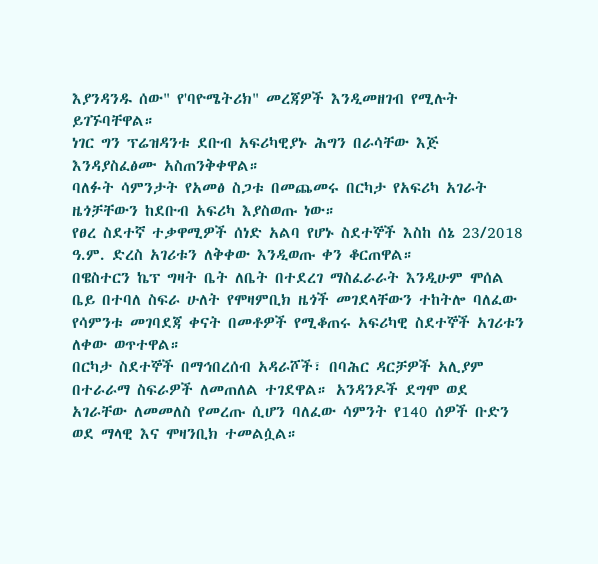እያንዳንዱ ሰው" የ'ባዮሜትሪክ" መረጃዎች እንዲመዘገብ የሚሉት ይገኙባቸዋል።
ነገር ግን ፕሬዝዳንቱ ደቡብ አፍሪካዊያኑ ሕግን በራሳቸው እጅ እንዳያስፈፅሙ አስጠንቅቀዋል።
ባለፉት ሳምንታት የአመፅ ስጋቱ በመጨመሩ በርካታ የአፍሪካ አገራት ዜጎቻቸውን ከደቡብ አፍሪካ እያስወጡ ነው።
የፀረ ስደተኛ ተቃዋሚዎች ሰነድ አልባ የሆኑ ስደተኞች እስከ ሰኔ 23/2018 ዓ.ም. ድረስ አገሪቱን ለቅቀው እንዲወጡ ቀን ቆርጠዋል።
በዌስተርን ኬፕ ግዛት ቤት ለቤት በተደረገ ማስፈራራት እንዲሁም ሞሰል ቤይ በተባለ ስፍራ ሁለት የሞዛምቢክ ዜጎች መገደላቸውን ተከትሎ ባለፈው የሳምንቱ መገባደጃ ቀናት በመቶዎች የሚቆጠሩ አፍሪካዊ ስደተኞች አገሪቱን ለቀው ወጥተዋል።
በርካታ ስደተኞች በማኅበረሰብ አዳራሾች፣ በባሕር ዳርቻዎች አሊያም በተራራማ ስፍራዎች ለመጠለል ተገደዋል። አንዳንዶች ደግሞ ወደ አገራቸው ለመመለስ የመረጡ ሲሆን ባለፈው ሳምንት የ140 ሰዎች ቡድን ወደ ማላዊ እና ሞዛንቢክ ተመልሷል።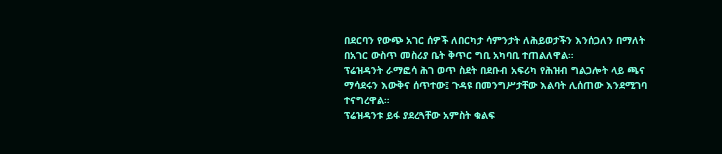በደርባን የውጭ አገር ሰዎች ለበርካታ ሳምንታት ለሕይወታችን እንሰጋለን በማለት በአገር ውስጥ መስሪያ ቤት ቅጥር ግቢ አካባቢ ተጠልለዋል።
ፕሬዝዳንት ራማፎሳ ሕገ ወጥ ስደት በደቡብ አፍሪካ የሕዝብ ግልጋሎት ላይ ጫና ማሳደሩን እውቅና ሰጥተው፤ ጉዳዩ በመንግሥታቸው እልባት ሊሰጠው እንደሚገባ ተናግረዋል።
ፕሬዝዳንቱ ይፋ ያደረጓቸው አምስት ቁልፍ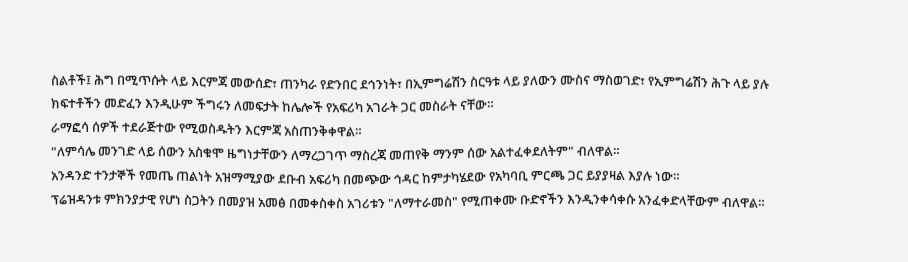ስልቶች፤ ሕግ በሚጥሱት ላይ እርምጃ መውሰድ፣ ጠንካራ የድንበር ደኅንነት፣ በኢምግሬሽን ስርዓቱ ላይ ያለውን ሙስና ማስወገድ፣ የኢምግሬሽን ሕጉ ላይ ያሉ ክፍተቶችን መድፈን እንዲሁም ችግሩን ለመፍታት ከሌሎች የአፍሪካ አገራት ጋር መስራት ናቸው።
ራማፎሳ ሰዎች ተደራጅተው የሚወስዱትን እርምጃ አስጠንቅቀዋል።
"ለምሳሌ መንገድ ላይ ሰውን አስቁሞ ዜግነታቸውን ለማረጋገጥ ማስረጃ መጠየቅ ማንም ሰው አልተፈቀደለትም" ብለዋል።
አንዳንድ ተንታኞች የመጤ ጠልነት አዝማሚያው ደቡብ አፍሪካ በመጭው ኅዳር ከምታካሄደው የአካባቢ ምርጫ ጋር ይያያዛል እያሉ ነው።
ፕሬዝዳንቱ ምክንያታዊ የሆነ ስጋትን በመያዝ አመፅ በመቀስቀስ አገሪቱን "ለማተራመስ" የሚጠቀሙ ቡድኖችን እንዲንቀሳቀሱ አንፈቀድላቸውም ብለዋል።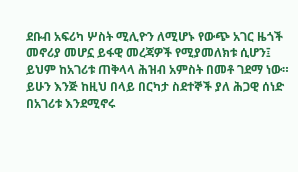ደቡብ አፍሪካ ሦስት ሚሊዮን ለሚሆኑ የውጭ አገር ዜጎች መኖሪያ መሆኗ ይፋዊ መረጃዎች የሚያመለክቱ ሲሆን፤ ይህም ከአገሪቱ ጠቅላላ ሕዝብ አምስት በመቶ ገደማ ነው። ይሁን እንጅ ከዚህ በላይ በርካታ ስደተኞች ያለ ሕጋዊ ሰነድ በአገሪቱ እንደሚኖሩ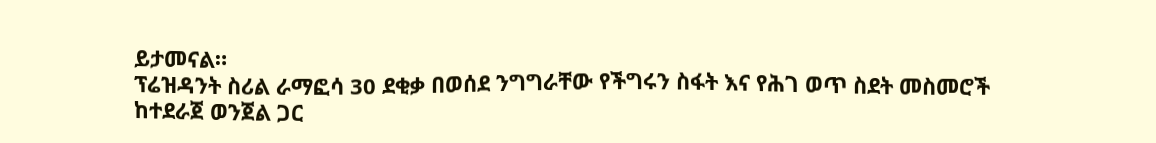ይታመናል።
ፕሬዝዳንት ስሪል ራማፎሳ 30 ደቂቃ በወሰደ ንግግራቸው የችግሩን ስፋት እና የሕገ ወጥ ስደት መስመሮች ከተደራጀ ወንጀል ጋር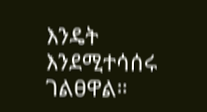እንዴት እንደሚተሳሰሩ ገልፀዋል።